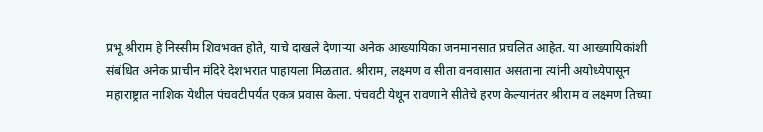प्रभू श्रीराम हे निस्सीम शिवभक्त होते, याचे दाखले देणाऱ्या अनेक आख्यायिका जनमानसात प्रचलित आहेत. या आख्यायिकांशी संबंधित अनेक प्राचीन मंदिरे देशभरात पाहायला मिळतात. श्रीराम, लक्ष्मण व सीता वनवासात असताना त्यांनी अयोध्येपासून महाराष्ट्रात नाशिक येथील पंचवटीपर्यंत एकत्र प्रवास केला. पंचवटी येथून रावणाने सीतेचे हरण केल्यानंतर श्रीराम व लक्ष्मण तिच्या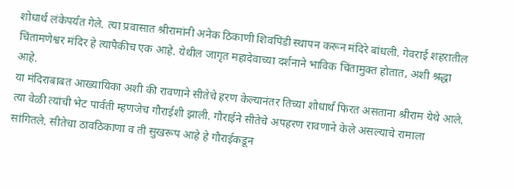शोधार्थ लंकेपर्यंत गेले. त्या प्रवासात श्रीरामांनी अनेक ठिकाणी शिवपिंडी स्थापन करून मंदिरे बांधली. गेवराई शहरातील चिंतामणेश्वर मंदिर हे त्यापैकीच एक आहे. येथील जागृत महादेवाच्या दर्शनाने भाविक चिंतामुक्त होतात, अशी श्रद्धा आहे.
या मंदिराबाबत आख्यायिका अशी की रावणाने सीतेचे हरण केल्यानंतर तिच्या शोधार्थ फिरत असताना श्रीराम येथे आले. त्या वेळी त्यांची भेट पार्वती म्हणजेच गौराईशी झाली. गौराईने सीतेचे अपहरण रावणाने केले असल्याचे रामाला सांगितले. सीतेचा ठावठिकाणा व ती सुखरूप आहे हे गौराईकडून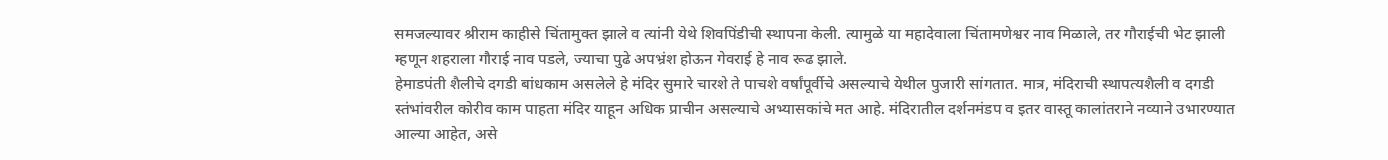समजल्यावर श्रीराम काहीसे चिंतामुक्त झाले व त्यांनी येथे शिवपिंडीची स्थापना केली. त्यामुळे या महादेवाला चिंतामणेश्वर नाव मिळाले, तर गौराईची भेट झाली म्हणून शहराला गौराई नाव पडले, ज्याचा पुढे अपभ्रंश होऊन गेवराई हे नाव रूढ झाले.
हेमाडपंती शैलीचे दगडी बांधकाम असलेले हे मंदिर सुमारे चारशे ते पाचशे वर्षांपूर्वीचे असल्याचे येथील पुजारी सांगतात. मात्र, मंदिराची स्थापत्यशैली व दगडी स्तंभांवरील कोरीव काम पाहता मंदिर याहून अधिक प्राचीन असल्याचे अभ्यासकांचे मत आहे. मंदिरातील दर्शनमंडप व इतर वास्तू कालांतराने नव्याने उभारण्यात आल्या आहेत, असे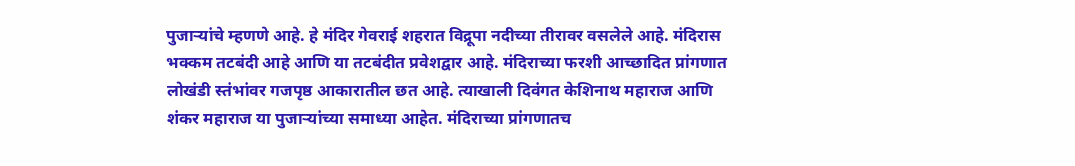पुजाऱ्यांचे म्हणणे आहे. हे मंदिर गेवराई शहरात विद्रूपा नदीच्या तीरावर वसलेले आहे. मंदिरास भक्कम तटबंदी आहे आणि या तटबंदीत प्रवेशद्वार आहे. मंदिराच्या फरशी आच्छादित प्रांगणात लोखंडी स्तंभांवर गजपृष्ठ आकारातील छत आहे. त्याखाली दिवंगत केशिनाथ महाराज आणि शंकर महाराज या पुजाऱ्यांच्या समाध्या आहेत. मंदिराच्या प्रांगणातच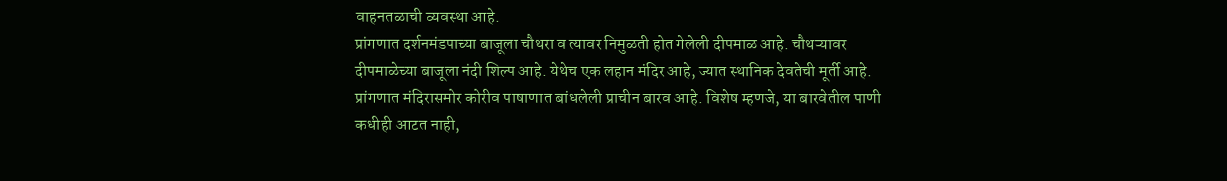वाहनतळाची व्यवस्था आहे.
प्रांगणात दर्शनमंडपाच्या बाजूला चौथरा व त्यावर निमुळती होत गेलेली दीपमाळ आहे. चौथऱ्यावर दीपमाळेच्या बाजूला नंदी शिल्प आहे. येथेच एक लहान मंदिर आहे, ज्यात स्थानिक देवतेची मूर्ती आहे. प्रांगणात मंदिरासमोर कोरीव पाषाणात बांधलेली प्राचीन बारव आहे. विशेष म्हणजे, या बारवेतील पाणी कधीही आटत नाही,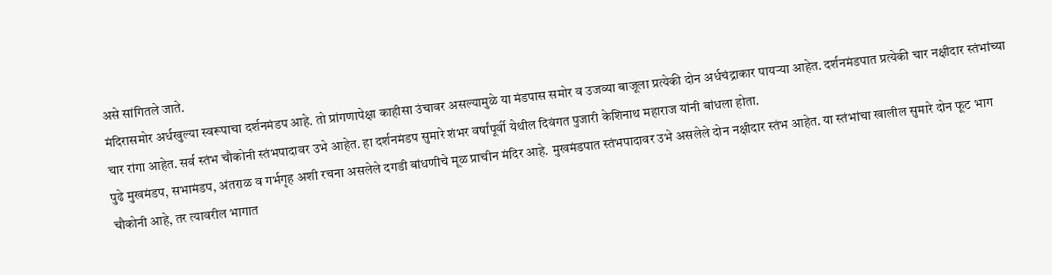असे सांगितले जाते.
मंदिरासमोर अर्धखुल्या स्वरूपाचा दर्शनमंडप आहे. तो प्रांगणापेक्षा काहीसा उंचावर असल्यामुळे या मंडपास समोर व उजव्या बाजूला प्रत्येकी दोन अर्धचंद्राकार पायऱ्या आहेत. दर्शनमंडपात प्रत्येकी चार नक्षीदार स्तंभांच्या चार रांगा आहेत. सर्व स्तंभ चौकोनी स्तंभपादावर उभे आहेत. हा दर्शनमंडप सुमारे शंभर वर्षांपूर्वी येथील दिवंगत पुजारी केशिनाथ महाराज यांनी बांधला होता.
पुढे मुखमंडप, सभामंडप, अंतराळ व गर्भगृह अशी रचना असलेले दगडी बांधणीचे मूळ प्राचीन मंदिर आहे. मुखमंडपात स्तंभपादावर उभे असलेले दोन नक्षीदार स्तंभ आहेत. या स्तंभांचा खालील सुमारे दोन फूट भाग चौकोनी आहे, तर त्यावरील भागात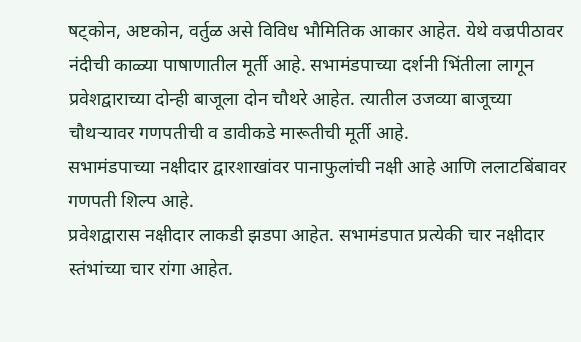षट्कोन, अष्टकोन, वर्तुळ असे विविध भौमितिक आकार आहेत. येथे वज्रपीठावर नंदीची काळ्या पाषाणातील मूर्ती आहे. सभामंडपाच्या दर्शनी भिंतीला लागून प्रवेशद्वाराच्या दोन्ही बाजूला दोन चौथरे आहेत. त्यातील उजव्या बाजूच्या चौथऱ्यावर गणपतीची व डावीकडे मारूतीची मूर्ती आहे.
सभामंडपाच्या नक्षीदार द्वारशाखांवर पानाफुलांची नक्षी आहे आणि ललाटबिंबावर गणपती शिल्प आहे.
प्रवेशद्वारास नक्षीदार लाकडी झडपा आहेत. सभामंडपात प्रत्येकी चार नक्षीदार स्तंभांच्या चार रांगा आहेत.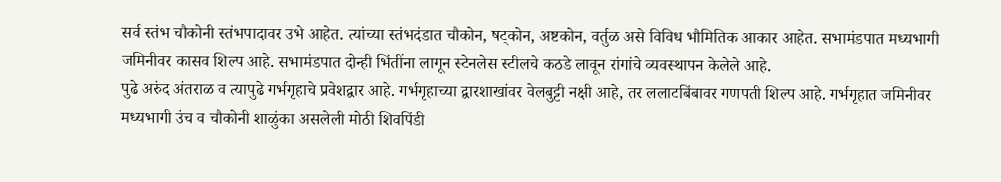सर्व स्तंभ चौकोनी स्तंभपादावर उभे आहेत. त्यांच्या स्तंभदंडात चौकोन, षट्कोन, अष्टकोन, वर्तुळ असे विविध भौमितिक आकार आहेत. सभामंडपात मध्यभागी जमिनीवर कासव शिल्प आहे. सभामंडपात दोन्ही भिंतींना लागून स्टेनलेस स्टीलचे कठडे लावून रांगांचे व्यवस्थापन केलेले आहे.
पुढे अरुंद अंतराळ व त्यापुढे गर्भगृहाचे प्रवेशद्वार आहे. गर्भगृहाच्या द्वारशाखांवर वेलबुट्टी नक्षी आहे, तर ललाटबिंबावर गणपती शिल्प आहे. गर्भगृहात जमिनीवर मध्यभागी उंच व चौकोनी शाळुंका असलेली मोठी शिवपिंडी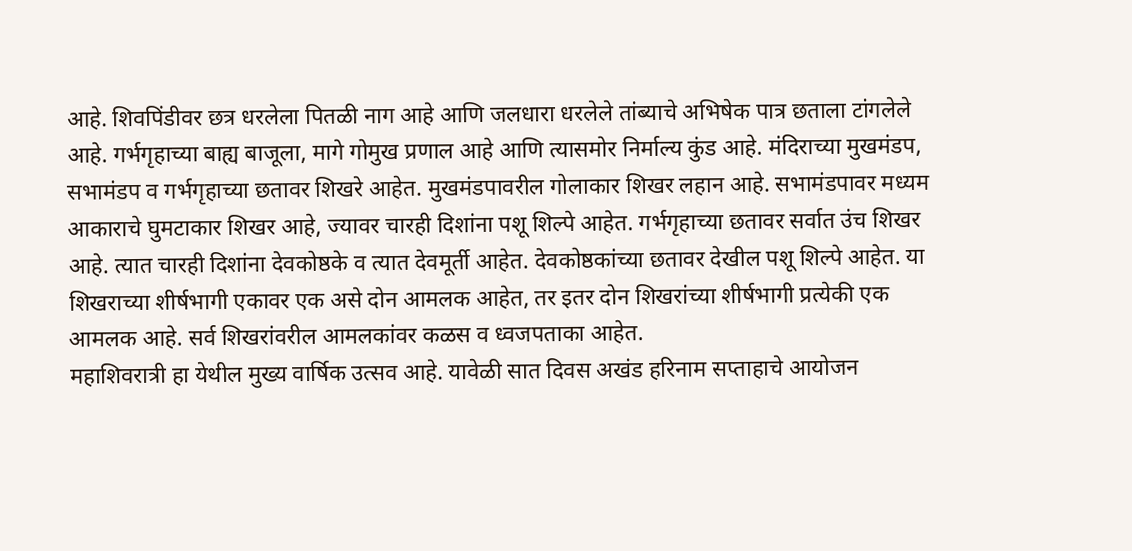आहे. शिवपिंडीवर छत्र धरलेला पितळी नाग आहे आणि जलधारा धरलेले तांब्याचे अभिषेक पात्र छताला टांगलेले आहे. गर्भगृहाच्या बाह्य बाजूला, मागे गोमुख प्रणाल आहे आणि त्यासमोर निर्माल्य कुंड आहे. मंदिराच्या मुखमंडप, सभामंडप व गर्भगृहाच्या छतावर शिखरे आहेत. मुखमंडपावरील गोलाकार शिखर लहान आहे. सभामंडपावर मध्यम आकाराचे घुमटाकार शिखर आहे, ज्यावर चारही दिशांना पशू शिल्पे आहेत. गर्भगृहाच्या छतावर सर्वात उंच शिखर आहे. त्यात चारही दिशांना देवकोष्ठके व त्यात देवमूर्ती आहेत. देवकोष्ठकांच्या छतावर देखील पशू शिल्पे आहेत. या शिखराच्या शीर्षभागी एकावर एक असे दोन आमलक आहेत, तर इतर दोन शिखरांच्या शीर्षभागी प्रत्येकी एक आमलक आहे. सर्व शिखरांवरील आमलकांवर कळस व ध्वजपताका आहेत.
महाशिवरात्री हा येथील मुख्य वार्षिक उत्सव आहे. यावेळी सात दिवस अखंड हरिनाम सप्ताहाचे आयोजन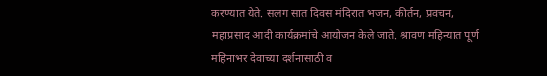करण्यात येते. सलग सात दिवस मंदिरात भजन, कीर्तन, प्रवचन, महाप्रसाद आदी कार्यक्रमांचे आयोजन केले जाते. श्रावण महिन्यात पूर्ण महिनाभर देवाच्या दर्शनासाठी व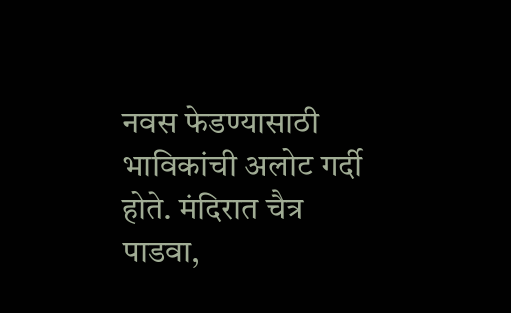नवस फेडण्यासाठी भाविकांची अलोट गर्दी होते. मंदिरात चैत्र पाडवा,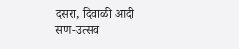दसरा, दिवाळी आदी सण-उत्सव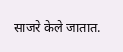साजरे केले जातात.